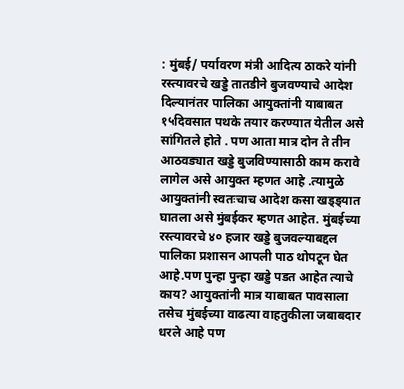: मुंबई/ पर्यावरण मंत्री आदित्य ठाकरे यांनी रस्त्यावरचे खड्डे तातडीने बुजवण्याचे आदेश दिल्यानंतर पालिका आयुक्तांनी याबाबत १५दिवसात पथके तयार करण्यात येतील असे सांगितले होते . पण आता मात्र दोन ते तीन आठवड्यात खड्डे बुजविण्यासाठी काम करावे लागेल असे आयुक्त म्हणत आहे .त्यामुळे आयुक्तांनी स्वतःचाच आदेश कसा खड्ड्यात घातला असे मुंबईकर म्हणत आहेत. मुंबईच्या रस्त्यावरचे ४० हजार खड्डे बुजवल्याबद्दल पालिका प्रशासन आपली पाठ थोपटून घेत आहे.पण पुन्हा पुन्हा खड्डे पडत आहेत त्याचे काय? आयुक्तांनी मात्र याबाबत पावसाला तसेच मुंबईच्या वाढत्या वाहतुकीला जबाबदार धरले आहे पण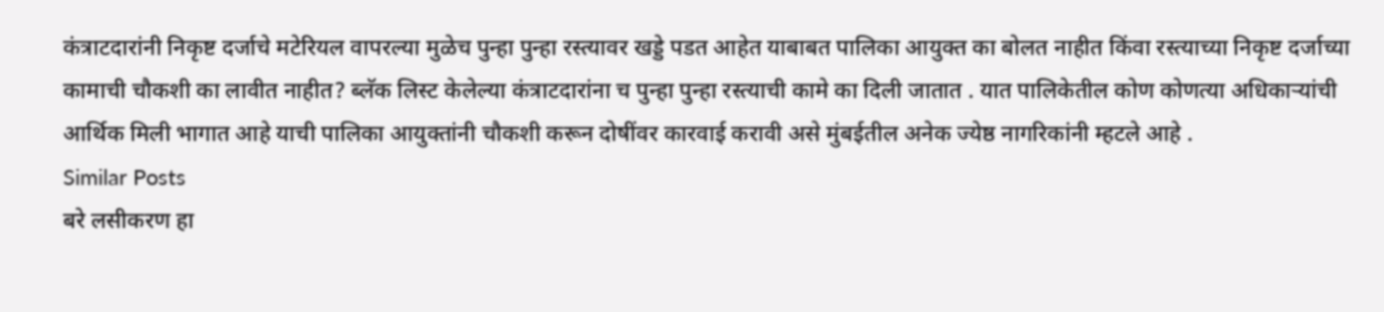कंत्राटदारांनी निकृष्ट दर्जाचे मटेरियल वापरल्या मुळेच पुन्हा पुन्हा रस्त्यावर खड्डे पडत आहेत याबाबत पालिका आयुक्त का बोलत नाहीत किंवा रस्त्याच्या निकृष्ट दर्जाच्या कामाची चौकशी का लावीत नाहीत? ब्लॅक लिस्ट केलेल्या कंत्राटदारांना च पुन्हा पुन्हा रस्त्याची कामे का दिली जातात . यात पालिकेतील कोण कोणत्या अधिकाऱ्यांची आर्थिक मिली भागात आहे याची पालिका आयुक्तांनी चौकशी करून दोषींवर कारवाई करावी असे मुंबईतील अनेक ज्येष्ठ नागरिकांनी म्हटले आहे .
Similar Posts
बरे लसीकरण हा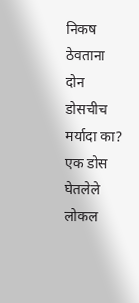निकष ठेवताना दोन डोसचीच मर्यादा का? एक डोस घेतलेले लोकल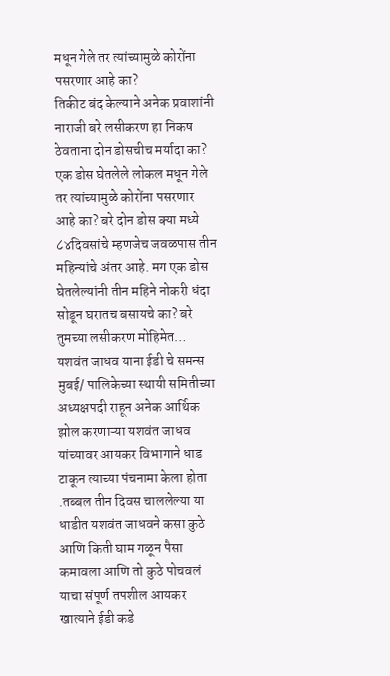मधून गेले तर त्यांच्यामुळे कोरोंना पसरणार आहे का?
तिकीट बंद केल्याने अनेक प्रवाशांनी नाराजी बरे लसीकरण हा निकष ठेवताना दोन डोसचीच मर्यादा का? एक डोस घेतलेले लोकल मधून गेले तर त्यांच्यामुळे कोरोंना पसरणार आहे का? बरे दोन डोस क्या मध्ये ८४दिवसांचे म्हणजेच जवळपास तीन महिन्यांचे अंतर आहे. मग एक डोस घेतलेल्यांनी तीन महिने नोकरी धंदा सोडून घरातच बसायचे का? बरे तुमच्या लसीकरण मोहिमेत…
यशवंत जाधव याना ईडी चे समन्स
मुबई/ पालिकेच्या स्थायी समितीच्या अध्यक्षपदी राहून अनेक आर्थिक झोल करणाऱ्या यशवंत जाधव यांच्यावर आयकर विभागाने धाड टाकून त्याच्या पंचनामा केला होता .तब्बल तीन दिवस चाललेल्या या धाडीत यशवंत जाधवने कसा कुठे आणि किती घाम गळून पैसा कमावला आणि तो कुठे पोचवलं याचा संपूर्ण तपशील आयकर खात्याने ईडी कडे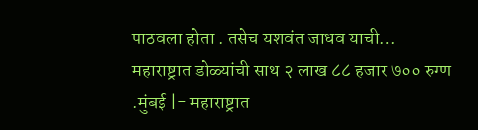पाठवला होता . तसेच यशवंत जाधव याची…
महाराष्ट्रात डोळ्यांची साथ २ लाख ८८ हजार ७०० रुग्ण
.मुंबई |- महाराष्ट्रात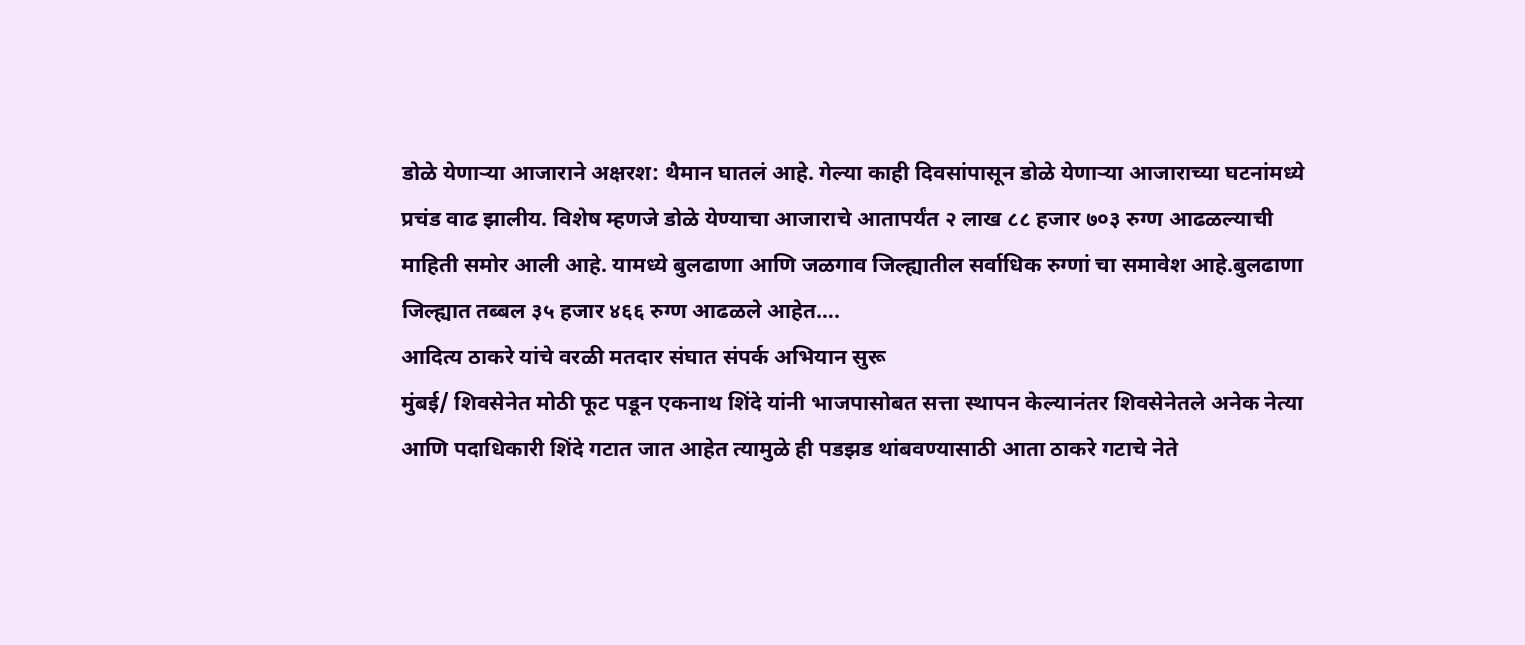डोळे येणाऱ्या आजाराने अक्षरश: थैमान घातलं आहे. गेल्या काही दिवसांपासून डोळे येणाऱ्या आजाराच्या घटनांमध्ये प्रचंड वाढ झालीय. विशेष म्हणजे डोळे येण्याचा आजाराचे आतापर्यंत २ लाख ८८ हजार ७०३ रुग्ण आढळल्याची माहिती समोर आली आहे. यामध्ये बुलढाणा आणि जळगाव जिल्ह्यातील सर्वाधिक रुग्णां चा समावेश आहे.बुलढाणा जिल्ह्यात तब्बल ३५ हजार ४६६ रुग्ण आढळले आहेत….
आदित्य ठाकरे यांचे वरळी मतदार संघात संपर्क अभियान सुरू
मुंबई/ शिवसेनेत मोठी फूट पडून एकनाथ शिंदे यांनी भाजपासोबत सत्ता स्थापन केल्यानंतर शिवसेनेतले अनेक नेत्या आणि पदाधिकारी शिंदे गटात जात आहेत त्यामुळे ही पडझड थांबवण्यासाठी आता ठाकरे गटाचे नेते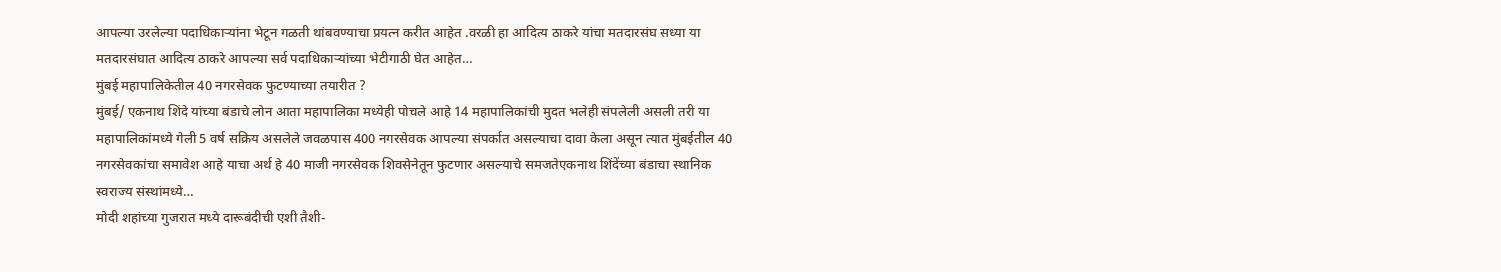आपल्या उरलेल्या पदाधिकाऱ्यांना भेटून गळती थांबवण्याचा प्रयत्न करीत आहेत .वरळी हा आदित्य ठाकरे यांचा मतदारसंघ सध्या या मतदारसंघात आदित्य ठाकरे आपल्या सर्व पदाधिकाऱ्यांच्या भेटीगाठी घेत आहेत…
मुंबई महापालिकेतील 40 नगरसेवक फुटण्याच्या तयारीत ?
मुंबई/ एकनाथ शिंदे यांच्या बंडाचे लोन आता महापालिका मध्येही पोचले आहे 14 महापालिकांची मुदत भलेही संपलेली असली तरी या महापालिकांमध्ये गेली 5 वर्ष सक्रिय असलेले जवळपास 400 नगरसेवक आपल्या संपर्कात असल्याचा दावा केला असून त्यात मुंबईतील 40 नगरसेवकांचा समावेश आहे याचा अर्थ हे 40 माजी नगरसेवक शिवसेनेतून फुटणार असल्याचे समजतेएकनाथ शिंदेंच्या बंडाचा स्थानिक स्वराज्य संस्थांमध्ये…
मोदी शहांच्या गुजरात मध्ये दारूबंदीची एशी तैशी-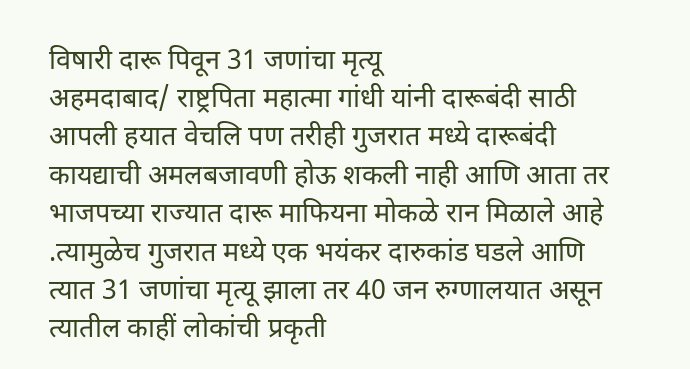विषारी दारू पिवून 31 जणांचा मृत्यू
अहमदाबाद/ राष्ट्रपिता महात्मा गांधी यांनी दारूबंदी साठी आपली हयात वेचलि पण तरीही गुजरात मध्ये दारूबंदी कायद्याची अमलबजावणी होऊ शकली नाही आणि आता तर भाजपच्या राज्यात दारू माफियना मोकळे रान मिळाले आहे .त्यामुळेच गुजरात मध्ये एक भयंकर दारुकांड घडले आणि त्यात 31 जणांचा मृत्यू झाला तर 40 जन रुग्णालयात असून त्यातील काहीं लोकांची प्रकृती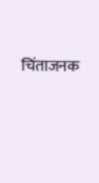चिंताजनक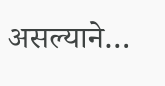असल्याने…